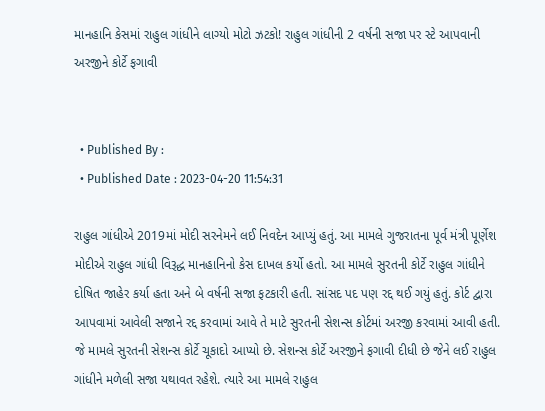માનહાનિ કેસમાં રાહુલ ગાંધીને લાગ્યો મોટો ઝટકો! રાહુલ ગાંધીની 2 વર્ષની સજા પર સ્ટે આપવાની અરજીને કોર્ટે ફગાવી


  • Published By :
  • Published Date : 2023-04-20 11:54:31

રાહુલ ગાંધીએ 2019માં મોદી સરનેમને લઈ નિવદેન આપ્યું હતું. આ મામલે ગુજરાતના પૂર્વ મંત્રી પૂર્ણેશ મોદીએ રાહુલ ગાંધી વિરૂદ્ધ માનહાનિનો કેસ દાખલ કર્યો હતો. આ મામલે સુરતની કોર્ટે રાહુલ ગાંધીને દોષિત જાહેર કર્યા હતા અને બે વર્ષની સજા ફટકારી હતી. સાંસદ પદ પણ રદ્દ થઈ ગયું હતું. કોર્ટ દ્વારા આપવામાં આવેલી સજાને રદ્દ કરવામાં આવે તે માટે સુરતની સેશન્સ કોર્ટમાં અરજી કરવામાં આવી હતી. જે મામલે સુરતની સેશન્સ કોર્ટે ચૂકાદો આપ્યો છે. સેશન્સ કોર્ટે અરજીને ફગાવી દીધી છે જેને લઈ રાહુલ ગાંધીને મળેલી સજા યથાવત રહેશે. ત્યારે આ મામલે રાહુલ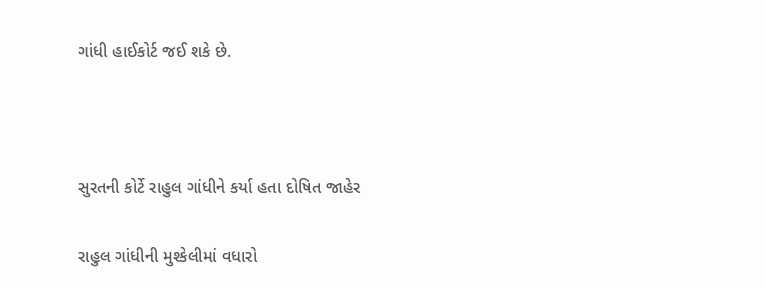ગાંધી હાઈકોર્ટ જઈ શકે છે.



સુરતની કોર્ટે રાહુલ ગાંધીને કર્યા હતા દોષિત જાહેર

રાહુલ ગાંધીની મુશ્કેલીમાં વધારો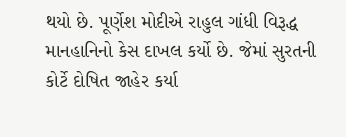થયો છે. પૂર્ણેશ મોદીએ રાહુલ ગાંધી વિરૂદ્ધ માનહાનિનો કેસ દાખલ કર્યો છે. જેમાં સુરતની કોર્ટે દોષિત જાહેર કર્યા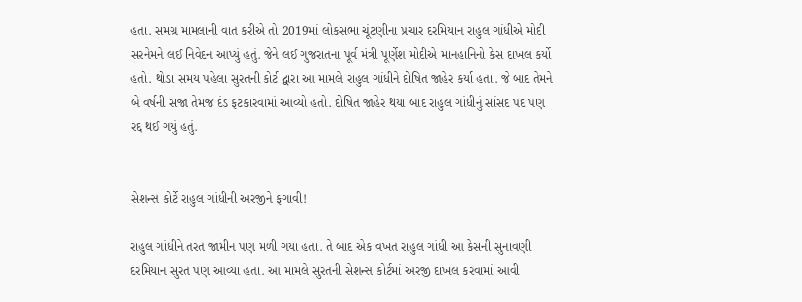હતા. સમગ્ર મામલાની વાત કરીએ તો 2019માં લોકસભા ચૂંટણીના પ્રચાર દરમિયાન રાહુલ ગાંધીએ મોદી સરનેમને લઈ નિવેદન આપ્યું હતું. જેને લઈ ગુજરાતના પૂર્વ મંત્રી પૂર્ણેશ મોદીએ માનહાનિનો કેસ દાખલ કર્યો હતો. થોડા સમય પહેલા સુરતની કોર્ટ દ્વારા આ મામલે રાહુલ ગાંધીને દોષિત જાહેર કર્યા હતા. જે બાદ તેમને બે વર્ષની સજા તેમજ દંડ ફટકારવામાં આવ્યો હતો. દોષિત જાહેર થયા બાદ રાહુલ ગાંધીનું સાંસદ પદ પણ રદ્દ થઈ ગયું હતું.


સેશન્સ કોર્ટે રાહુલ ગાંધીની અરજીને ફગાવી!

રાહુલ ગાંધીને તરત જામીન પણ મળી ગયા હતા. તે બાદ એક વખત રાહુલ ગાંધી આ કેસની સુનાવણી દરમિયાન સુરત પણ આવ્યા હતા. આ મામલે સુરતની સેશન્સ કોર્ટમાં અરજી દાખલ કરવામાં આવી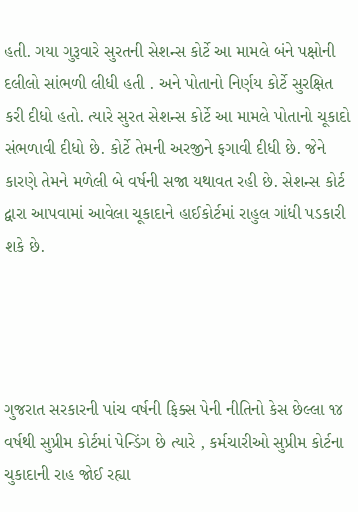હતી. ગયા ગુરૂવારે સુરતની સેશન્સ કોર્ટે આ મામલે બંને પક્ષોની દલીલો સાંભળી લીધી હતી . અને પોતાનો નિર્ણય કોર્ટે સુરક્ષિત કરી દીધો હતો. ત્યારે સુરત સેશન્સ કોર્ટે આ મામલે પોતાનો ચૂકાદો સંભળાવી દીધો છે. કોર્ટે તેમની અરજીને ફગાવી દીધી છે. જેને કારણે તેમને મળેલી બે વર્ષની સજા યથાવત રહી છે. સેશન્સ કોર્ટ દ્વારા આપવામાં આવેલા ચૂકાદાને હાઈકોર્ટમાં રાહુલ ગાંધી પડકારી શકે છે.




ગુજરાત સરકારની પાંચ વર્ષની ફિક્સ પેની નીતિનો કેસ છેલ્લા ૧૪ વર્ષથી સુપ્રીમ કોર્ટમાં પેન્ડિંગ છે ત્યારે , કર્મચારીઓ સુપ્રીમ કોર્ટના ચુકાદાની રાહ જોઈ રહ્યા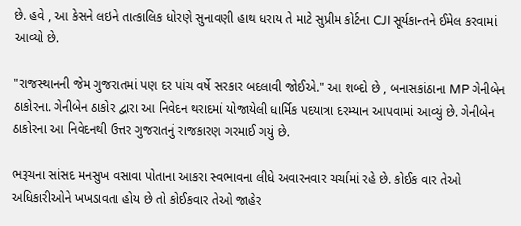છે. હવે , આ કેસને લઇને તાત્કાલિક ધોરણે સુનાવણી હાથ ધરાય તે માટે સુપ્રીમ કોર્ટના CJI સૂર્યકાન્તને ઈમેલ કરવામાં આવ્યો છે.

"રાજસ્થાનની જેમ ગુજરાતમાં પણ દર પાંચ વર્ષે સરકાર બદલાવી જોઈએ." આ શબ્દો છે , બનાસકાંઠાના MP ગેનીબેન ઠાકોરના. ગેનીબેન ઠાકોર દ્વારા આ નિવેદન થરાદમાં યોજાયેલી ધાર્મિક પદયાત્રા દરમ્યાન આપવામાં આવ્યું છે. ગેનીબેન ઠાકોરના આ નિવેદનથી ઉત્તર ગુજરાતનું રાજકારણ ગરમાઈ ગયું છે.

ભરૂચના સાંસદ મનસુખ વસાવા પોતાના આકરા સ્વભાવના લીધે અવારનવાર ચર્ચામાં રહે છે. કોઈક વાર તેઓ અધિકારીઓને ખખડાવતા હોય છે તો કોઈકવાર તેઓ જાહેર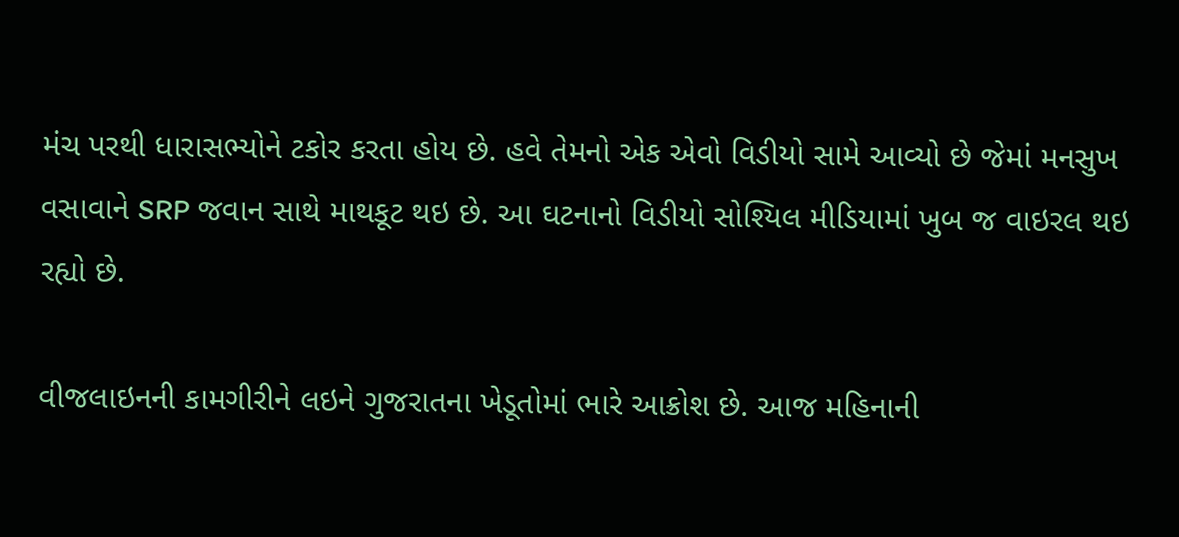મંચ પરથી ધારાસભ્યોને ટકોર કરતા હોય છે. હવે તેમનો એક એવો વિડીયો સામે આવ્યો છે જેમાં મનસુખ વસાવાને SRP જવાન સાથે માથકૂટ થઇ છે. આ ઘટનાનો વિડીયો સોશ્યિલ મીડિયામાં ખુબ જ વાઇરલ થઇ રહ્યો છે.

વીજલાઇનની કામગીરીને લઇને ગુજરાતના ખેડૂતોમાં ભારે આક્રોશ છે. આજ મહિનાની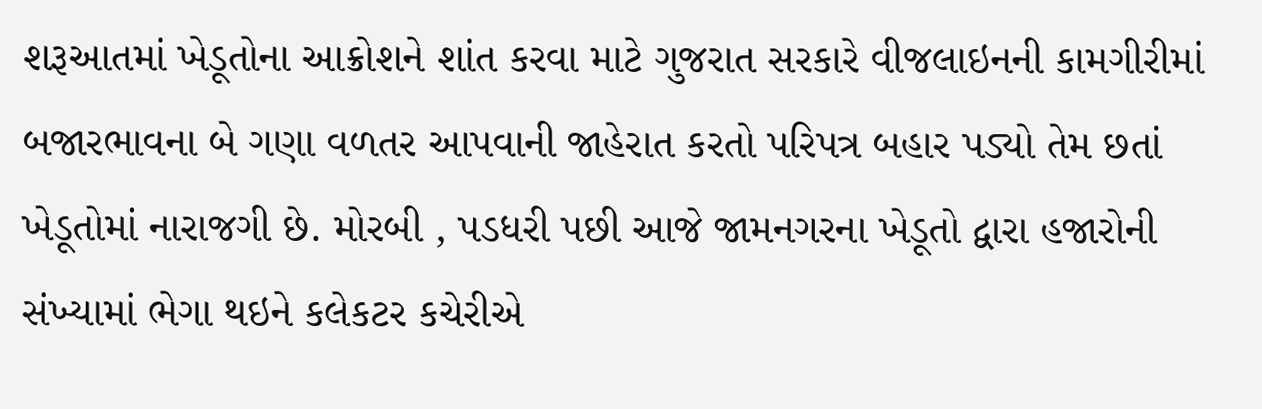શરૂઆતમાં ખેડૂતોના આક્રોશને શાંત કરવા માટે ગુજરાત સરકારે વીજલાઇનની કામગીરીમાં બજારભાવના બે ગણા વળતર આપવાની જાહેરાત કરતો પરિપત્ર બહાર પડ્યો તેમ છતાં ખેડૂતોમાં નારાજગી છે. મોરબી , પડધરી પછી આજે જામનગરના ખેડૂતો દ્વારા હજારોની સંખ્યામાં ભેગા થઇને કલેકટર કચેરીએ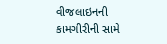વીજલાઇનની કામગીરીની સામે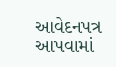આવેદનપત્ર આપવામાં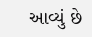આવ્યું છે